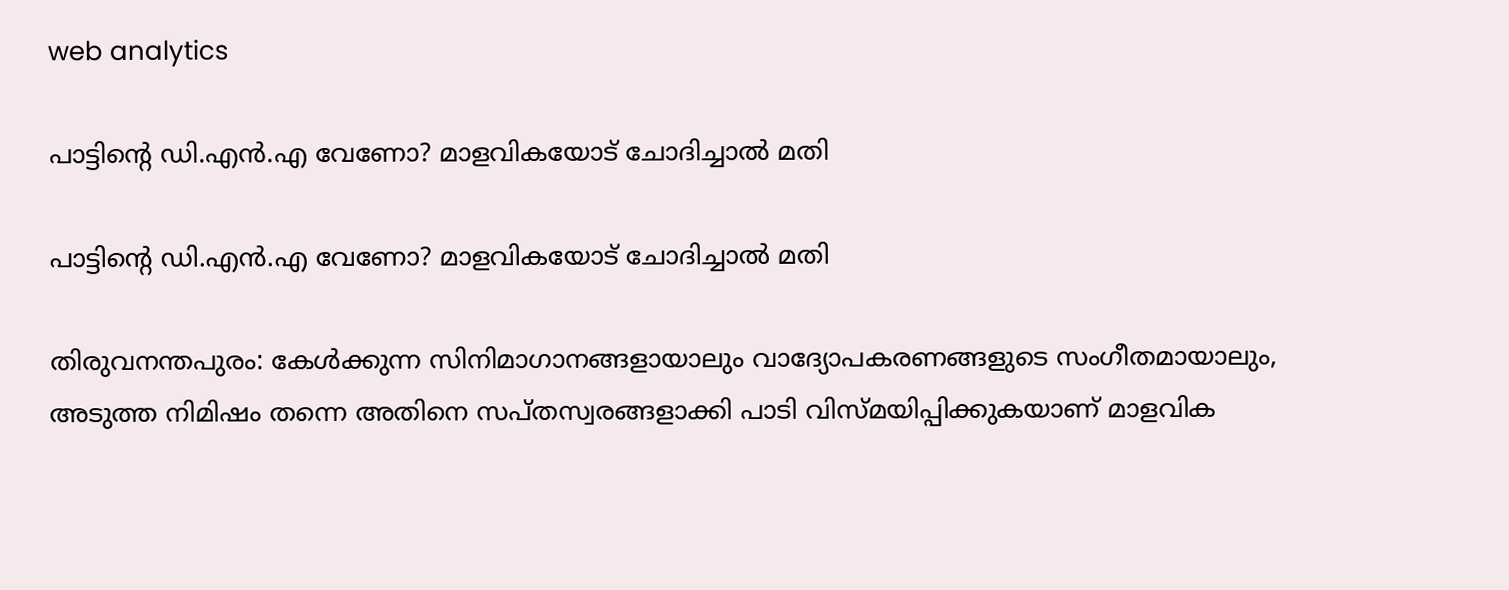web analytics

പാട്ടിൻ്റെ ഡി.എൻ.എ വേണോ? മാളവികയോട് ചോദിച്ചാൽ മതി

പാട്ടിൻ്റെ ഡി.എൻ.എ വേണോ? മാളവികയോട് ചോദിച്ചാൽ മതി

തിരുവനന്തപുരം: കേൾക്കുന്ന സിനിമാഗാനങ്ങളായാലും വാദ്യോപകരണങ്ങളുടെ സംഗീതമായാലും, അടുത്ത നിമിഷം തന്നെ അതിനെ സപ്തസ്വരങ്ങളാക്കി പാടി വിസ്മയിപ്പിക്കുകയാണ് മാളവിക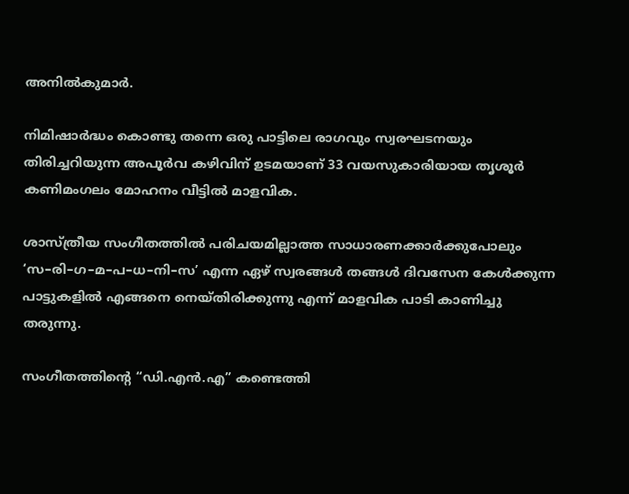അനിൽകുമാർ.

നിമിഷാർദ്ധം കൊണ്ടു തന്നെ ഒരു പാട്ടിലെ രാഗവും സ്വരഘടനയും തിരിച്ചറിയുന്ന അപൂർവ കഴിവിന് ഉടമയാണ് 33 വയസുകാരിയായ തൃശൂർ കണിമംഗലം മോഹനം വീട്ടിൽ മാളവിക.

ശാസ്ത്രീയ സംഗീതത്തിൽ പരിചയമില്ലാത്ത സാധാരണക്കാർക്കുപോലും ‘സ–രി–ഗ–മ–പ–ധ–നി–സ’ എന്ന ഏഴ് സ്വരങ്ങൾ തങ്ങൾ ദിവസേന കേൾക്കുന്ന പാട്ടുകളിൽ എങ്ങനെ നെയ്തിരിക്കുന്നു എന്ന് മാളവിക പാടി കാണിച്ചു തരുന്നു.

സംഗീതത്തിന്റെ “ഡി.എൻ.എ” കണ്ടെത്തി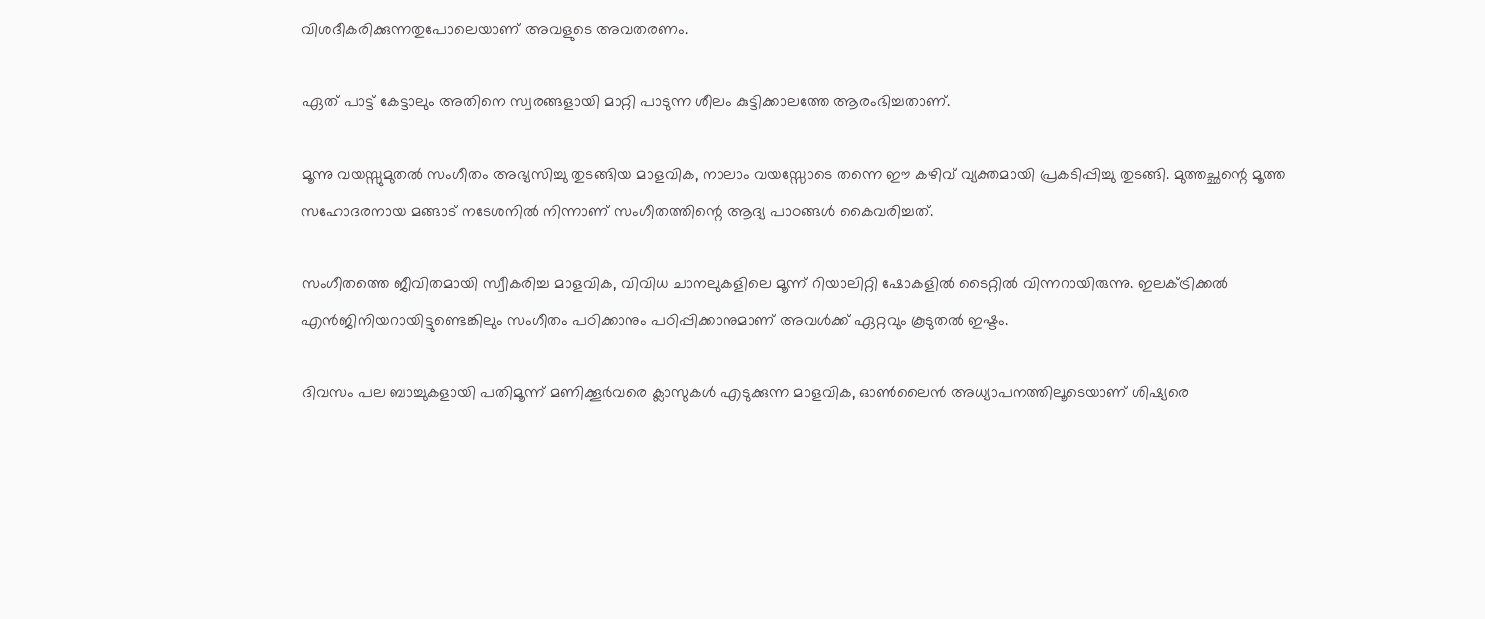വിശദീകരിക്കുന്നതുപോലെയാണ് അവളുടെ അവതരണം.

ഏത് പാട്ട് കേട്ടാലും അതിനെ സ്വരങ്ങളായി മാറ്റി പാടുന്ന ശീലം കുട്ടിക്കാലത്തേ ആരംഭിച്ചതാണ്.

മൂന്നു വയസ്സുമുതൽ സംഗീതം അഭ്യസിച്ചു തുടങ്ങിയ മാളവിക, നാലാം വയസ്സോടെ തന്നെ ഈ കഴിവ് വ്യക്തമായി പ്രകടിപ്പിച്ചു തുടങ്ങി. മുത്തച്ഛന്റെ മൂത്ത സഹോദരനായ മങ്ങാട് നടേശനിൽ നിന്നാണ് സംഗീതത്തിന്റെ ആദ്യ പാഠങ്ങൾ കൈവരിച്ചത്.

സംഗീതത്തെ ജീവിതമായി സ്വീകരിച്ച മാളവിക, വിവിധ ചാനലുകളിലെ മൂന്ന് റിയാലിറ്റി ഷോകളിൽ ടൈറ്റിൽ വിന്നറായിരുന്നു. ഇലക്ട്രിക്കൽ എൻജിനിയറായിട്ടുണ്ടെങ്കിലും സംഗീതം പഠിക്കാനും പഠിപ്പിക്കാനുമാണ് അവൾക്ക് ഏറ്റവും കൂടുതൽ ഇഷ്ടം.

ദിവസം പല ബാച്ചുകളായി പതിമൂന്ന് മണിക്കൂർവരെ ക്ലാസുകൾ എടുക്കുന്ന മാളവിക, ഓൺലൈൻ അധ്യാപനത്തിലൂടെയാണ് ശിഷ്യരെ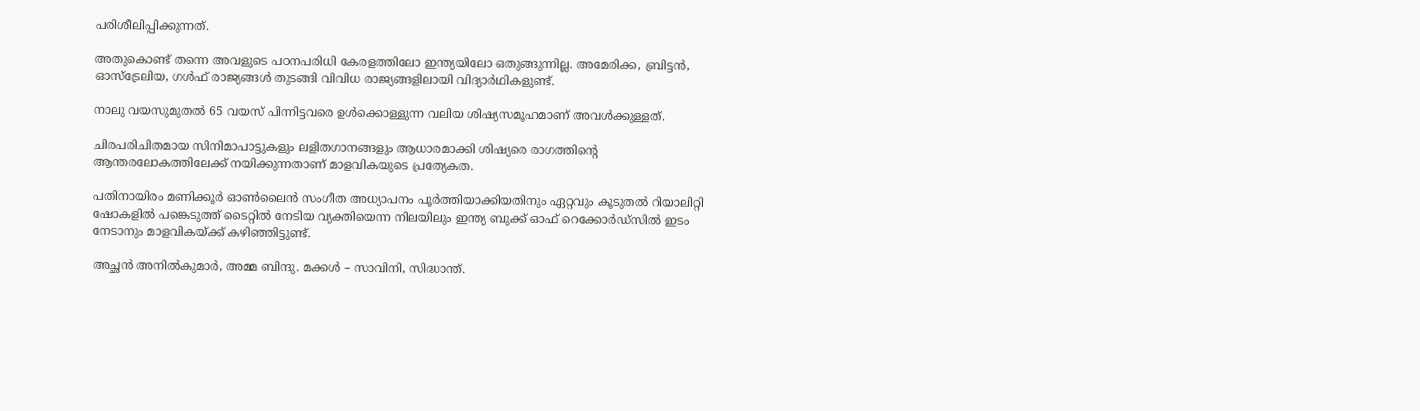പരിശീലിപ്പിക്കുന്നത്.

അതുകൊണ്ട് തന്നെ അവളുടെ പഠനപരിധി കേരളത്തിലോ ഇന്ത്യയിലോ ഒതുങ്ങുന്നില്ല. അമേരിക്ക, ബ്രിട്ടൻ, ഓസ്ട്രേലിയ, ഗൾഫ് രാജ്യങ്ങൾ തുടങ്ങി വിവിധ രാജ്യങ്ങളിലായി വിദ്യാർഥികളുണ്ട്.

നാലു വയസുമുതൽ 65 വയസ് പിന്നിട്ടവരെ ഉൾക്കൊള്ളുന്ന വലിയ ശിഷ്യസമൂഹമാണ് അവൾക്കുള്ളത്.

ചിരപരിചിതമായ സിനിമാപാട്ടുകളും ലളിതഗാനങ്ങളും ആധാരമാക്കി ശിഷ്യരെ രാഗത്തിന്റെ ആന്തരലോകത്തിലേക്ക് നയിക്കുന്നതാണ് മാളവികയുടെ പ്രത്യേകത.

പതിനായിരം മണിക്കൂർ ഓൺലൈൻ സംഗീത അധ്യാപനം പൂർത്തിയാക്കിയതിനും ഏറ്റവും കൂടുതൽ റിയാലിറ്റി ഷോകളിൽ പങ്കെടുത്ത് ടൈറ്റിൽ നേടിയ വ്യക്തിയെന്ന നിലയിലും ഇന്ത്യ ബുക്ക് ഓഫ് റെക്കോർഡ്സിൽ ഇടം നേടാനും മാളവികയ്ക്ക് കഴിഞ്ഞിട്ടുണ്ട്.

അച്ഛൻ അനിൽകുമാർ, അമ്മ ബിന്ദു. മക്കൾ – സാവിനി, സിദ്ധാന്ത്.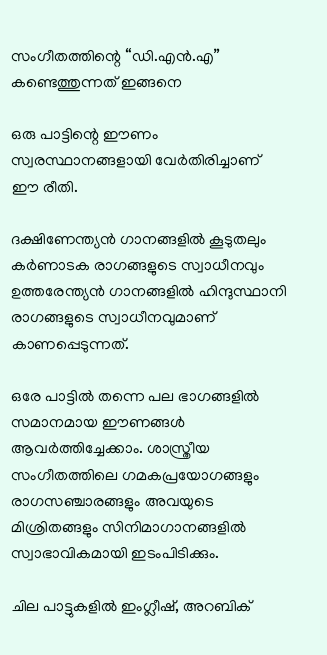സംഗീതത്തിന്റെ “ഡി.എൻ.എ” കണ്ടെത്തുന്നത് ഇങ്ങനെ

ഒരു പാട്ടിന്റെ ഈണം സ്വരസ്ഥാനങ്ങളായി വേർതിരിച്ചാണ് ഈ രീതി.

ദക്ഷിണേന്ത്യൻ ഗാനങ്ങളിൽ കൂടുതലും കർണാടക രാഗങ്ങളുടെ സ്വാധീനവും ഉത്തരേന്ത്യൻ ഗാനങ്ങളിൽ ഹിന്ദുസ്ഥാനി രാഗങ്ങളുടെ സ്വാധീനവുമാണ് കാണപ്പെടുന്നത്.

ഒരേ പാട്ടിൽ തന്നെ പല ഭാഗങ്ങളിൽ സമാനമായ ഈണങ്ങൾ ആവർത്തിച്ചേക്കാം. ശാസ്ത്രീയ സംഗീതത്തിലെ ഗമകപ്രയോഗങ്ങളും രാഗസഞ്ചാരങ്ങളും അവയുടെ മിശ്രിതങ്ങളും സിനിമാഗാനങ്ങളിൽ സ്വാഭാവികമായി ഇടംപിടിക്കും.

ചില പാട്ടുകളിൽ ഇംഗ്ലീഷ്, അറബിക്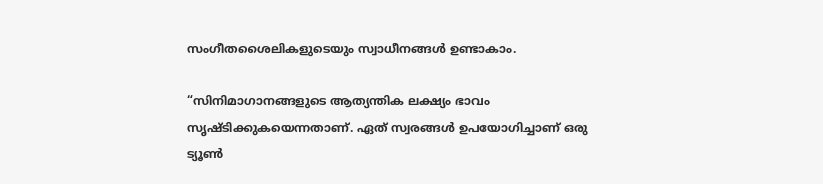സംഗീതശൈലികളുടെയും സ്വാധീനങ്ങൾ ഉണ്ടാകാം.

“സിനിമാഗാനങ്ങളുടെ ആത്യന്തിക ലക്ഷ്യം ഭാവം സൃഷ്ടിക്കുകയെന്നതാണ്. ഏത് സ്വരങ്ങൾ ഉപയോഗിച്ചാണ് ഒരു ട്യൂൺ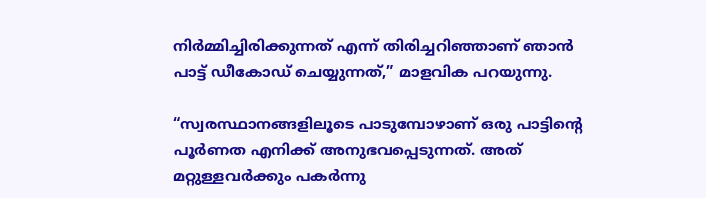നിർമ്മിച്ചിരിക്കുന്നത് എന്ന് തിരിച്ചറിഞ്ഞാണ് ഞാൻ പാട്ട് ഡീകോഡ് ചെയ്യുന്നത്,” മാളവിക പറയുന്നു.

“സ്വരസ്ഥാനങ്ങളിലൂടെ പാടുമ്പോഴാണ് ഒരു പാട്ടിന്റെ പൂർണത എനിക്ക് അനുഭവപ്പെടുന്നത്. അത് മറ്റുള്ളവർക്കും പകർന്നു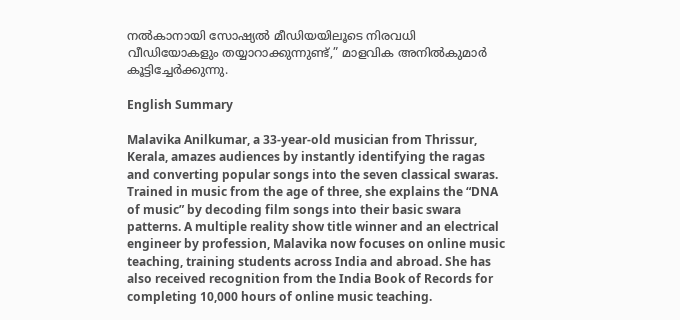നൽകാനായി സോഷ്യൽ മീഡിയയിലൂടെ നിരവധി വീഡിയോകളും തയ്യാറാക്കുന്നുണ്ട്,” മാളവിക അനിൽകുമാർ കൂട്ടിച്ചേർക്കുന്നു.

English Summary

Malavika Anilkumar, a 33-year-old musician from Thrissur, Kerala, amazes audiences by instantly identifying the ragas and converting popular songs into the seven classical swaras. Trained in music from the age of three, she explains the “DNA of music” by decoding film songs into their basic swara patterns. A multiple reality show title winner and an electrical engineer by profession, Malavika now focuses on online music teaching, training students across India and abroad. She has also received recognition from the India Book of Records for completing 10,000 hours of online music teaching.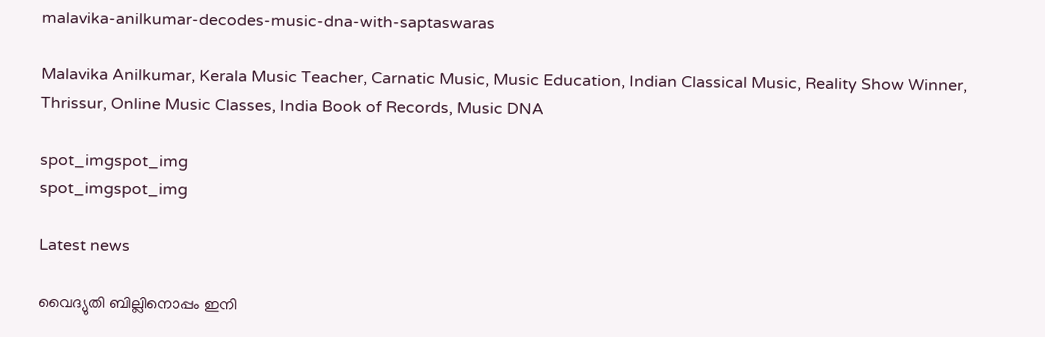malavika-anilkumar-decodes-music-dna-with-saptaswaras

Malavika Anilkumar, Kerala Music Teacher, Carnatic Music, Music Education, Indian Classical Music, Reality Show Winner, Thrissur, Online Music Classes, India Book of Records, Music DNA

spot_imgspot_img
spot_imgspot_img

Latest news

വൈദ്യുതി ബില്ലിനൊപ്പം ഇനി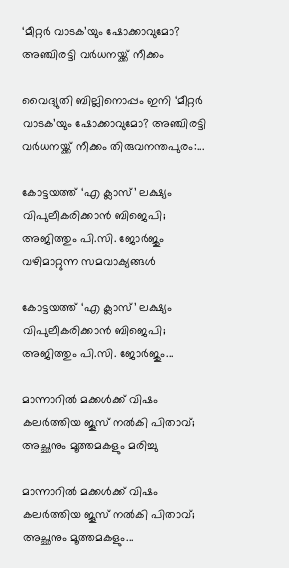‘മീറ്റർ വാടക’യും ഷോക്കാവുമോ? അഞ്ചിരട്ടി വർധനയ്ക്ക് നീക്കം

വൈദ്യുതി ബില്ലിനൊപ്പം ഇനി ‘മീറ്റർ വാടക’യും ഷോക്കാവുമോ? അഞ്ചിരട്ടി വർധനയ്ക്ക് നീക്കം തിരുവനന്തപുരം:...

കോട്ടയത്ത് ‘എ ക്ലാസ്’ ലക്ഷ്യം വിപുലീകരിക്കാൻ ബിജെപി; അജിത്തും പി.സി. ജോർജും വഴിമാറ്റുന്ന സമവാക്യങ്ങൾ

കോട്ടയത്ത് ‘എ ക്ലാസ്’ ലക്ഷ്യം വിപുലീകരിക്കാൻ ബിജെപി; അജിത്തും പി.സി. ജോർജും...

മാന്നാറിൽ മക്കൾക്ക് വിഷം കലർത്തിയ ജൂസ് നൽകി പിതാവ്; അച്ഛനും മൂത്തമകളും മരിച്ചു

മാന്നാറിൽ മക്കൾക്ക് വിഷം കലർത്തിയ ജൂസ് നൽകി പിതാവ്; അച്ഛനും മൂത്തമകളും...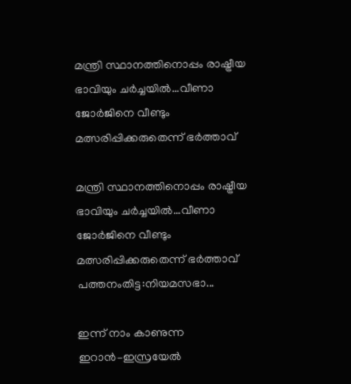മന്ത്രി സ്ഥാനത്തിനൊപ്പം രാഷ്ട്രീയ ഭാവിയും ചർച്ചയിൽ…വീണാ ജോർജിനെ വീണ്ടും മത്സരിപ്പിക്കരുതെന്ന് ഭർത്താവ്

മന്ത്രി സ്ഥാനത്തിനൊപ്പം രാഷ്ട്രീയ ഭാവിയും ചർച്ചയിൽ…വീണാ ജോർജിനെ വീണ്ടും മത്സരിപ്പിക്കരുതെന്ന് ഭർത്താവ് പത്തനംതിട്ട:നിയമസഭാ...

ഇന്ന് നാം കാണുന്ന ഇറാൻ–ഇസ്രയേൽ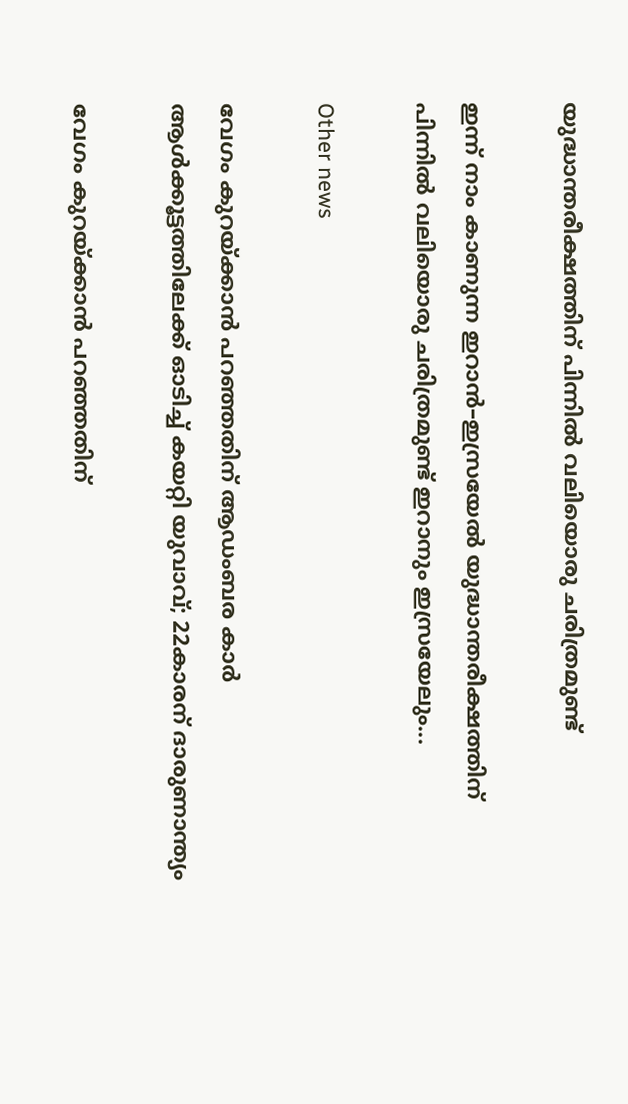യുദ്ധാന്തരീക്ഷത്തിന് പിന്നിൽ വലിയൊരു ചരിത്രമുണ്ട്

ഇന്ന് നാം കാണുന്ന ഇറാൻ–ഇസ്രയേൽ യുദ്ധാന്തരീക്ഷത്തിന് പിന്നിൽ വലിയൊരു ചരിത്രമുണ്ട് ഇറാനും ഇസ്രയേലും...

Other news

വേഗം കുറയ്ക്കാൻ പറഞ്ഞതിന് ആഡംബര കാർ ആൾക്കൂട്ടത്തിലേക്ക് ഓടിച്ച് കയറ്റി യുവാവ്; 22കാരന് ദാരുണാന്ത്യം

വേഗം കുറയ്ക്കാൻ പറഞ്ഞതിന്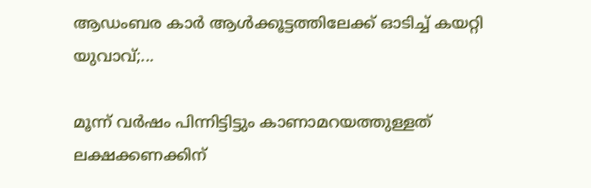ആഡംബര കാർ ആൾക്കൂട്ടത്തിലേക്ക് ഓടിച്ച് കയറ്റി യുവാവ്;...

മൂന്ന് വർഷം പിന്നിട്ടിട്ടും കാണാമറയത്തുള്ളത് ലക്ഷക്കണക്കിന്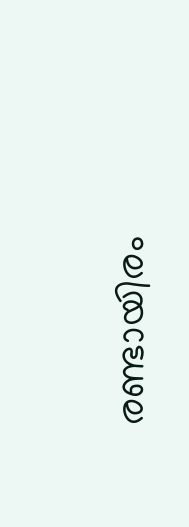രണ്ടായിരം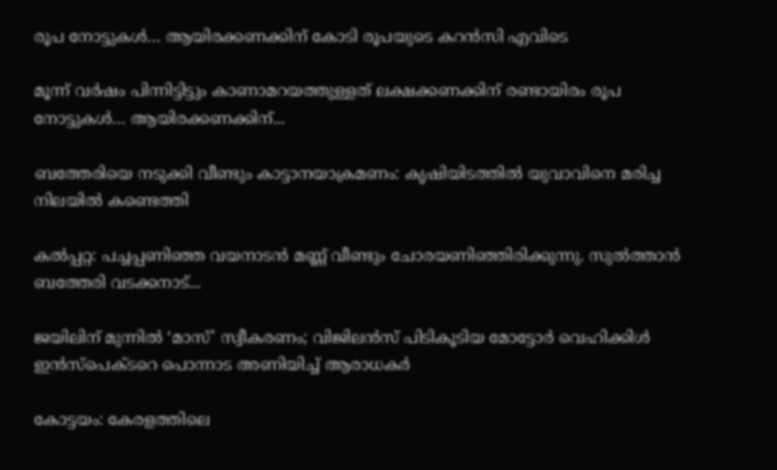രൂപ നോട്ടുകൾ… ആയിരക്കണക്കിന് കോടി രൂപയുടെ കറൻസി എവിടെ

മൂന്ന് വർഷം പിന്നിട്ടിട്ടും കാണാമറയത്തുള്ളത് ലക്ഷക്കണക്കിന് രണ്ടായിരം രൂപ നോട്ടുകൾ… ആയിരക്കണക്കിന്...

ബത്തേരിയെ നടുക്കി വീണ്ടും കാട്ടാനയാക്രമണം: കൃഷിയിടത്തിൽ യുവാവിനെ മരിച്ച നിലയിൽ കണ്ടെത്തി

കൽപ്പറ്റ: പച്ചപ്പണിഞ്ഞ വയനാടൻ മണ്ണ് വീണ്ടും ചോരയണിഞ്ഞിരിക്കുന്നു. സുൽത്താൻ ബത്തേരി വടക്കനാട്...

ജയിലിന് മുന്നിൽ ‘മാസ്’ സ്വീകരണം; വിജിലൻസ് പിടികൂടിയ മോട്ടോർ വെഹിക്കിൾ ഇൻസ്‌പെക്ടറെ പൊന്നാട അണിയിച്ച് ആരാധകർ

കോട്ടയം: കേരളത്തിലെ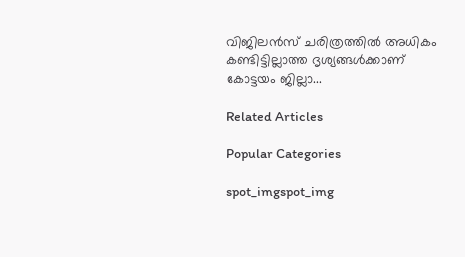വിജിലൻസ് ചരിത്രത്തിൽ അധികം കണ്ടിട്ടില്ലാത്ത ദൃശ്യങ്ങൾക്കാണ് കോട്ടയം ജില്ലാ...

Related Articles

Popular Categories

spot_imgspot_img